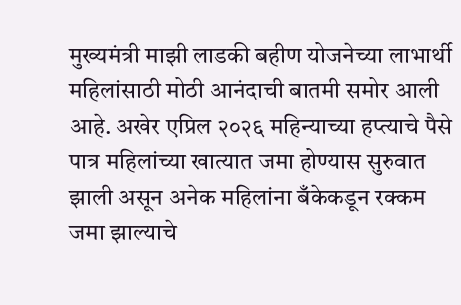मुख्यमंत्री माझी लाडकी बहीण योजनेच्या लाभार्थी महिलांसाठी मोठी आनंदाची बातमी समोर आली आहे. अखेर एप्रिल २०२६ महिन्याच्या हप्त्याचे पैसे पात्र महिलांच्या खात्यात जमा होण्यास सुरुवात झाली असून अनेक महिलांना बँकेकडून रक्कम जमा झाल्याचे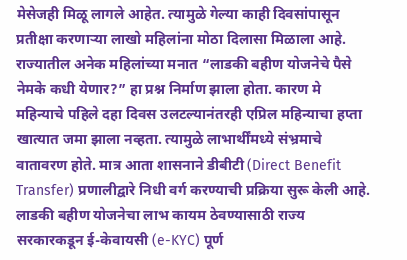मेसेजही मिळू लागले आहेत. त्यामुळे गेल्या काही दिवसांपासून प्रतीक्षा करणाऱ्या लाखो महिलांना मोठा दिलासा मिळाला आहे.
राज्यातील अनेक महिलांच्या मनात “लाडकी बहीण योजनेचे पैसे नेमके कधी येणार?” हा प्रश्न निर्माण झाला होता. कारण मे महिन्याचे पहिले दहा दिवस उलटल्यानंतरही एप्रिल महिन्याचा हप्ता खात्यात जमा झाला नव्हता. त्यामुळे लाभार्थींमध्ये संभ्रमाचे वातावरण होते. मात्र आता शासनाने डीबीटी (Direct Benefit Transfer) प्रणालीद्वारे निधी वर्ग करण्याची प्रक्रिया सुरू केली आहे.
लाडकी बहीण योजनेचा लाभ कायम ठेवण्यासाठी राज्य सरकारकडून ई-केवायसी (e-KYC) पूर्ण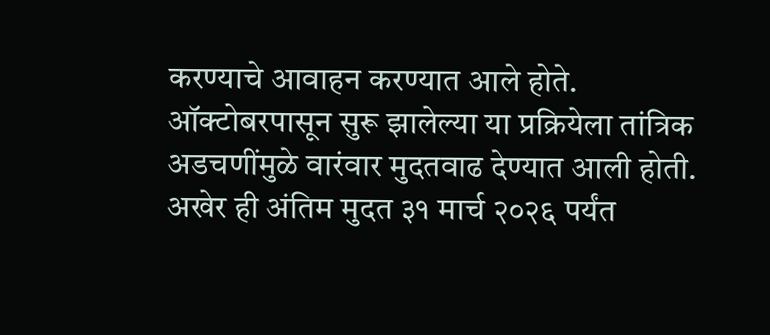करण्याचे आवाहन करण्यात आले होते. ऑक्टोबरपासून सुरू झालेल्या या प्रक्रियेला तांत्रिक अडचणींमुळे वारंवार मुदतवाढ देण्यात आली होती. अखेर ही अंतिम मुदत ३१ मार्च २०२६ पर्यंत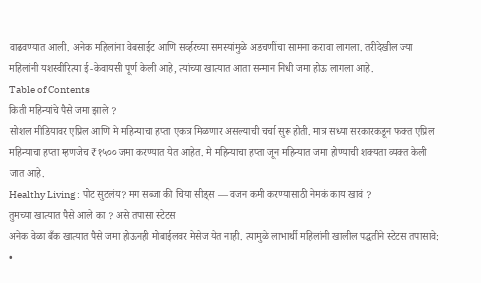वाढवण्यात आली. अनेक महिलांना वेबसाईट आणि सर्व्हरच्या समस्यांमुळे अडचणींचा सामना करावा लागला. तरीदेखील ज्या महिलांनी यशस्वीरित्या ई-केवायसी पूर्ण केली आहे, त्यांच्या खात्यात आता सन्मान निधी जमा होऊ लागला आहे.
Table of Contents
किती महिन्यांचे पैसे जमा झाले ?
सोशल मीडियावर एप्रिल आणि मे महिन्याचा हप्ता एकत्र मिळणार असल्याची चर्चा सुरू होती. मात्र सध्या सरकारकडून फक्त एप्रिल महिन्याचा हप्ता म्हणजेच ₹१५०० जमा करण्यात येत आहेत. मे महिन्याचा हप्ता जून महिन्यात जमा होण्याची शक्यता व्यक्त केली जात आहे.
Healthy Living : पोट सुटलंय? मग सब्जा की चिया सीड्स — वजन कमी करण्यासाठी नेमकं काय खावं ?
तुमच्या खात्यात पैसे आले का ? असे तपासा स्टेटस
अनेक वेळा बँक खात्यात पैसे जमा होऊनही मोबाईलवर मेसेज येत नाही. त्यामुळे लाभार्थी महिलांनी खालील पद्धतीने स्टेटस तपासावे:
•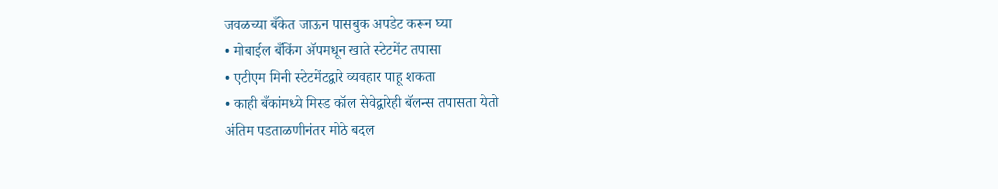जवळच्या बँकेत जाऊन पासबुक अपडेट करून घ्या
• मोबाईल बँकिंग ॲपमधून खाते स्टेटमेंट तपासा
• एटीएम मिनी स्टेटमेंटद्वारे व्यवहार पाहू शकता
• काही बँकांमध्ये मिस्ड कॉल सेवेद्वारेही बॅलन्स तपासता येतो
अंतिम पडताळणीनंतर मोठे बदल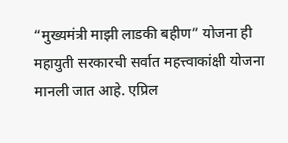“मुख्यमंत्री माझी लाडकी बहीण” योजना ही महायुती सरकारची सर्वात महत्त्वाकांक्षी योजना मानली जात आहे. एप्रिल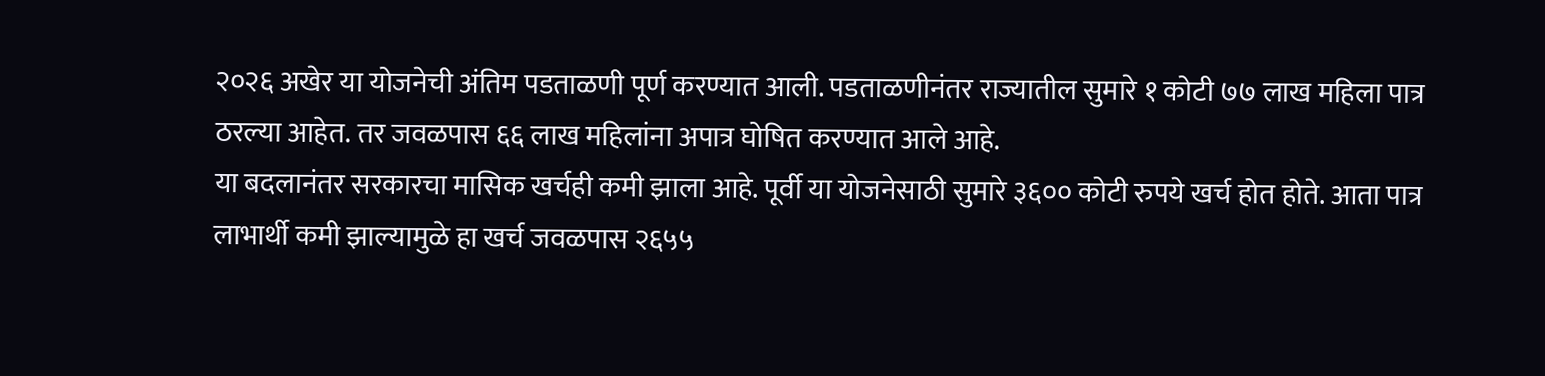२०२६ अखेर या योजनेची अंतिम पडताळणी पूर्ण करण्यात आली. पडताळणीनंतर राज्यातील सुमारे १ कोटी ७७ लाख महिला पात्र ठरल्या आहेत. तर जवळपास ६६ लाख महिलांना अपात्र घोषित करण्यात आले आहे.
या बदलानंतर सरकारचा मासिक खर्चही कमी झाला आहे. पूर्वी या योजनेसाठी सुमारे ३६०० कोटी रुपये खर्च होत होते. आता पात्र लाभार्थी कमी झाल्यामुळे हा खर्च जवळपास २६५५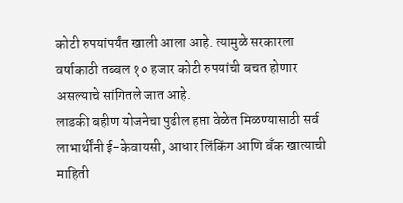कोटी रुपयांपर्यंत खाली आला आहे. त्यामुळे सरकारला वर्षाकाठी तब्बल १० हजार कोटी रुपयांची बचत होणार असल्याचे सांगितले जात आहे.
लाडकी बहीण योजनेचा पुढील हप्ता वेळेत मिळण्यासाठी सर्व लाभार्थींनी ई-केवायसी, आधार लिंकिंग आणि बँक खात्याची माहिती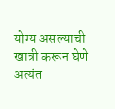योग्य असल्याची खात्री करून घेणे अत्यंत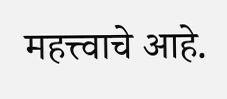महत्त्वाचे आहे.